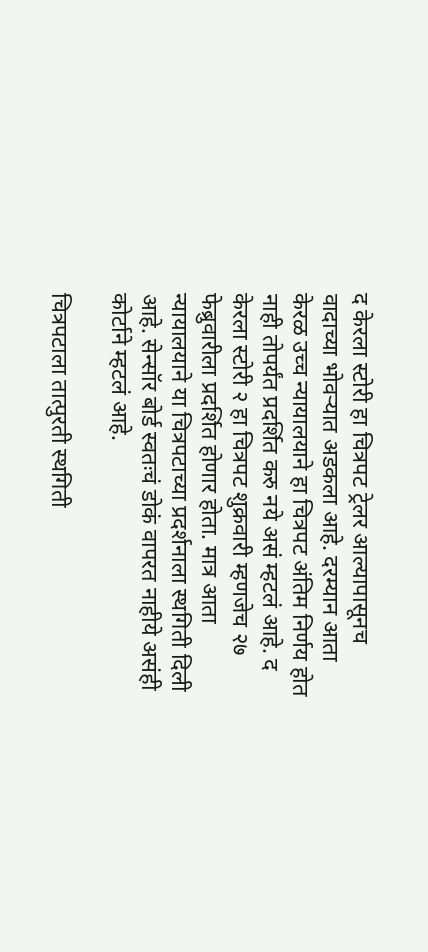द केरला स्टोरी हा चित्रपट ट्रेलर आल्यापासूनच वादाच्या भोवऱ्यात अडकला आहे. दरम्यान आता केरळ उच्च न्यायालयाने हा चित्रपट अंतिम निर्णय होत नाही तोपर्यंत प्रदर्शित करु नये असं म्हटलं आहे. द केरला स्टोरी २ हा चित्रपट शुक्रवारी म्हणजेच २७ फेब्रुवारीला प्रदर्शित होणार होता. मात्र आता न्यायालयाने या चित्रपटाच्या प्रदर्शनाला स्थगिती दिली आहे. सेन्सॉर बोर्ड स्वतःचं डोकं वापरत नाहीये असंही कोर्टाने म्हटलं आहे.

चित्रपटाला तात्पुरती स्थगिती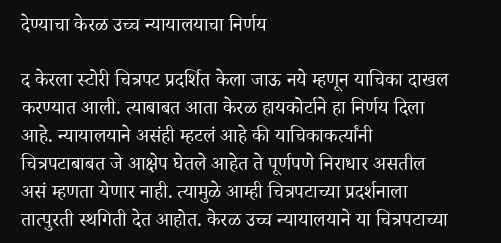देण्याचा केरळ उच्च न्यायालयाचा निर्णय

द केरला स्टोरी चित्रपट प्रदर्शित केला जाऊ नये म्हणून याचिका दाखल करण्यात आली. त्याबाबत आता केरळ हायकोर्टाने हा निर्णय दिला आहे. न्यायालयाने असंही म्हटलं आहे की याचिकाकर्त्यांनी चित्रपटाबाबत जे आक्षेप घेतले आहेत ते पूर्णपणे निराधार असतील असं म्हणता येणार नाही. त्यामुळे आम्ही चित्रपटाच्या प्रदर्शनाला तात्पुरती स्थगिती देत आहोत. केरळ उच्च न्यायालयाने या चित्रपटाच्या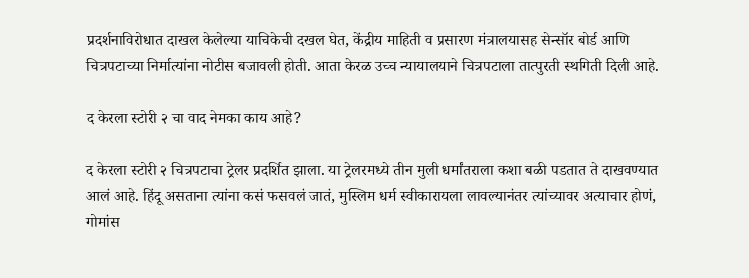प्रदर्शनाविरोधात दाखल केलेल्या याचिकेची दखल घेत, केंद्रीय माहिती व प्रसारण मंत्रालयासह सेन्सॉर बोर्ड आणि चित्रपटाच्या निर्मात्यांना नोटीस बजावली होती. आता केरळ उच्च न्यायालयाने चित्रपटाला तात्पुरती स्थगिती दिली आहे.

द केरला स्टोरी २ चा वाद नेमका काय आहे?

द केरला स्टोरी २ चित्रपटाचा ट्रेलर प्रदर्शित झाला. या ट्रेलरमध्ये तीन मुली धर्मांतराला कशा बळी पडतात ते दाखवण्यात आलं आहे. हिंदू असताना त्यांना कसं फसवलं जातं, मुस्लिम धर्म स्वीकारायला लावल्यानंतर त्यांच्यावर अत्याचार होणं, गोमांस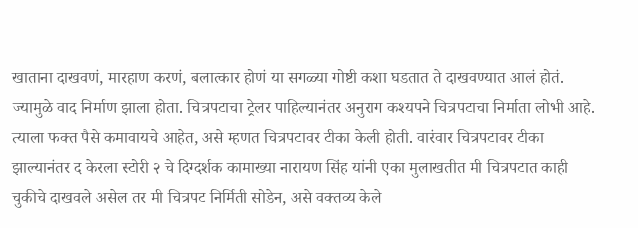खाताना दाखवणं, मारहाण करणं, बलात्कार होणं या सगळ्या गोष्टी कशा घडतात ते दाखवण्यात आलं होतं. ज्यामुळे वाद निर्माण झाला होता. चित्रपटाचा ट्रेलर पाहिल्यानंतर अनुराग कश्यपने चित्रपटाचा निर्माता लोभी आहे. त्याला फक्त पैसे कमावायचे आहेत, असे म्हणत चित्रपटावर टीका केली होती. वारंवार चित्रपटावर टीका झाल्यानंतर द केरला स्टोरी २ चे दिग्दर्शक कामाख्या नारायण सिंह यांनी एका मुलाखतीत मी चित्रपटात काही चुकीचे दाखवले असेल तर मी चित्रपट निर्मिती सोडेन, असे वक्तव्य केले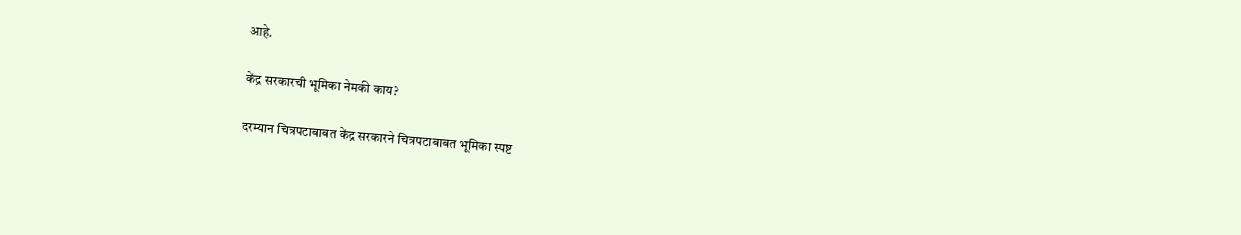आहे.

केंद्र सरकारची भूमिका नेमकी काय?

दरम्यान चित्रपटाबाबत केंद्र सरकारने चित्रपटाबाबत भूमिका स्पष्ट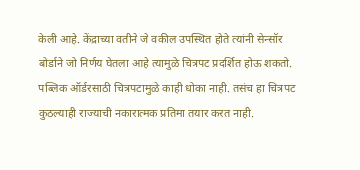केली आहे. केंद्राच्या वतीने जे वकील उपस्थित होते त्यांनी सेन्सॉर बोर्डाने जो निर्णय घेतला आहे त्यामुळे चित्रपट प्रदर्शित होऊ शकतो. पब्लिक ऑर्डरसाठी चित्रपटामुळे काही धोका नाही. तसंच हा चित्रपट कुठल्याही राज्याची नकारात्मक प्रतिमा तयार करत नाही.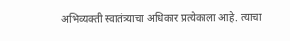अभिव्यक्ती स्वातंत्र्याचा अधिकार प्रत्येकाला आहे. त्याचा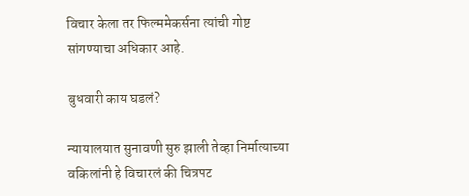विचार केला तर फिल्ममेकर्सना त्यांची गोष्ट सांगण्याचा अधिकार आहे.

बुधवारी काय घडलं?

न्यायालयात सुनावणी सुरु झाली तेव्हा निर्मात्याच्या वकिलांनी हे विचारलं की चित्रपट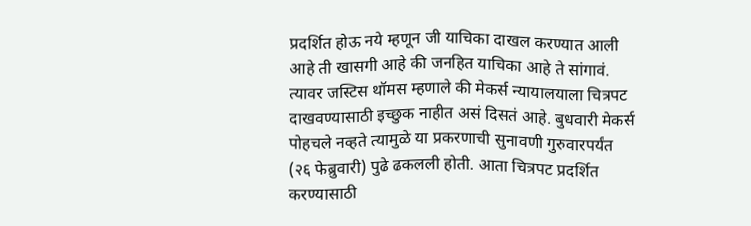प्रदर्शित होऊ नये म्हणून जी याचिका दाखल करण्यात आली आहे ती खासगी आहे की जनहित याचिका आहे ते सांगावं. त्यावर जस्टिस थॉमस म्हणाले की मेकर्स न्यायालयाला चित्रपट दाखवण्यासाठी इच्छुक नाहीत असं दिसतं आहे. बुधवारी मेकर्स पोहचले नव्हते त्यामुळे या प्रकरणाची सुनावणी गुरुवारपर्यंत (२६ फेब्रुवारी) पुढे ढकलली होती. आता चित्रपट प्रदर्शित करण्यासाठी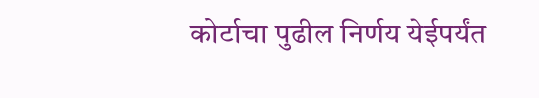कोर्टाचा पुढील निर्णय येईपर्यंत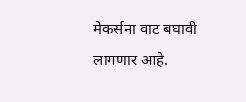मेकर्सना वाट बघावी लागणार आहे.